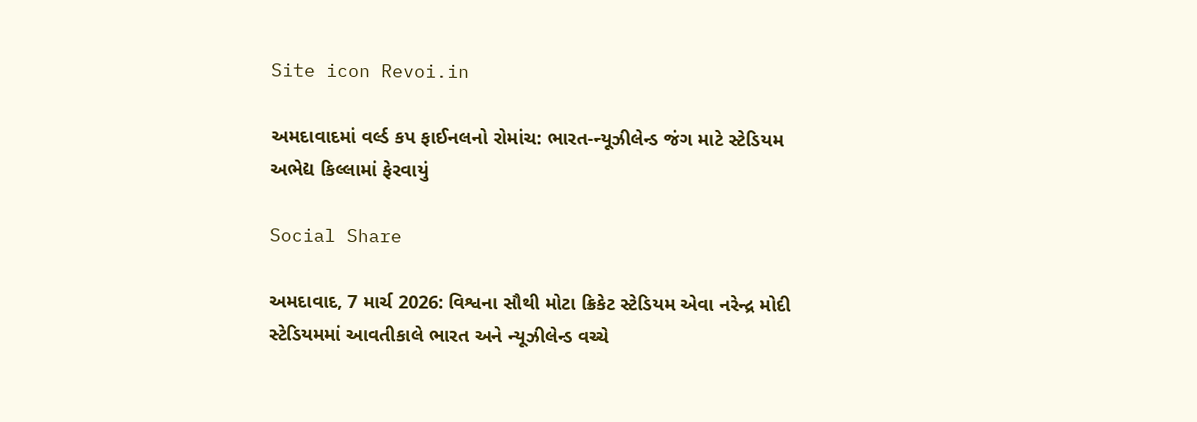Site icon Revoi.in

અમદાવાદમાં વર્લ્ડ કપ ફાઈનલનો રોમાંચ: ભારત-ન્યૂઝીલેન્ડ જંગ માટે સ્ટેડિયમ અભેદ્ય કિલ્લામાં ફેરવાયું

Social Share

અમદાવાદ, 7 માર્ચ 2026: વિશ્વના સૌથી મોટા ક્રિકેટ સ્ટેડિયમ એવા નરેન્દ્ર મોદી સ્ટેડિયમમાં આવતીકાલે ભારત અને ન્યૂઝીલેન્ડ વચ્ચે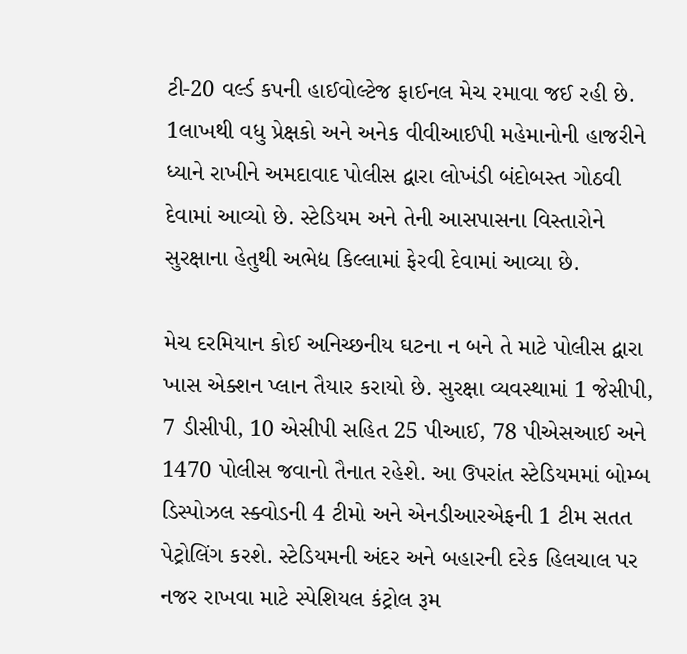ટી-20 વર્લ્ડ કપની હાઈવોલ્ટેજ ફાઈનલ મેચ રમાવા જઈ રહી છે. 1લાખથી વધુ પ્રેક્ષકો અને અનેક વીવીઆઈપી મહેમાનોની હાજરીને ધ્યાને રાખીને અમદાવાદ પોલીસ દ્વારા લોખંડી બંદોબસ્ત ગોઠવી દેવામાં આવ્યો છે. સ્ટેડિયમ અને તેની આસપાસના વિસ્તારોને સુરક્ષાના હેતુથી અભેદ્ય કિલ્લામાં ફેરવી દેવામાં આવ્યા છે.

મેચ દરમિયાન કોઈ અનિચ્છનીય ઘટના ન બને તે માટે પોલીસ દ્વારા ખાસ એક્શન પ્લાન તૈયાર કરાયો છે. સુરક્ષા વ્યવસ્થામાં 1 જેસીપી, 7 ડીસીપી, 10 એસીપી સહિત 25 પીઆઈ, 78 પીએસઆઈ અને 1470 પોલીસ જવાનો તૈનાત રહેશે. આ ઉપરાંત સ્ટેડિયમમાં બોમ્બ ડિસ્પોઝલ સ્ક્વોડની 4 ટીમો અને એનડીઆરએફની 1 ટીમ સતત પેટ્રોલિંગ કરશે. સ્ટેડિયમની અંદર અને બહારની દરેક હિલચાલ પર નજર રાખવા માટે સ્પેશિયલ કંટ્રોલ રૂમ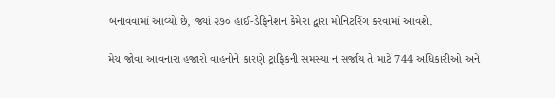બનાવવામાં આવ્યો છે, જ્યાં ૨૭૦ હાઈ-ડેફિનેશન કેમેરા દ્વારા મોનિટરિંગ કરવામાં આવશે.

મેચ જોવા આવનારા હજારો વાહનોને કારણે ટ્રાફિકની સમસ્યા ન સર્જાય તે માટે 744 અધિકારીઓ અને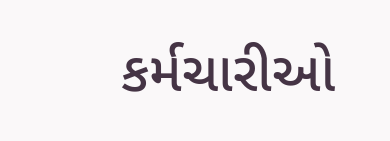કર્મચારીઓ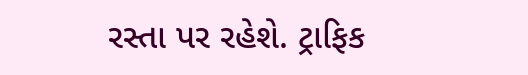રસ્તા પર રહેશે. ટ્રાફિક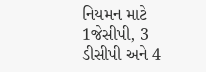નિયમન માટે 1જેસીપી, 3 ડીસીપી અને 4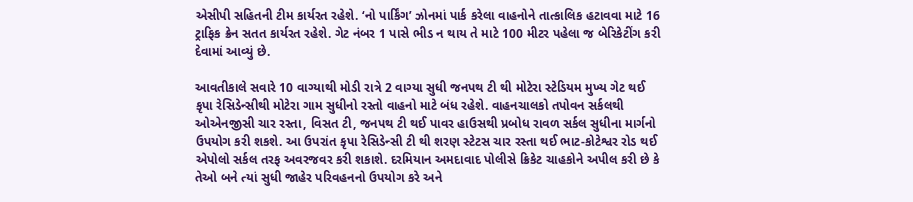એસીપી સહિતની ટીમ કાર્યરત રહેશે. ‘નો પાર્કિંગ’ ઝોનમાં પાર્ક કરેલા વાહનોને તાત્કાલિક હટાવવા માટે 16 ટ્રાફિક ક્રેન સતત કાર્યરત રહેશે. ગેટ નંબર 1 પાસે ભીડ ન થાય તે માટે 100 મીટર પહેલા જ બેરિકેટીંગ કરી દેવામાં આવ્યું છે.

આવતીકાલે સવારે 10 વાગ્યાથી મોડી રાત્રે 2 વાગ્યા સુધી જનપથ ટી થી મોટેરા સ્ટેડિયમ મુખ્ય ગેટ થઈ કૃપા રેસિડેન્સીથી મોટેરા ગામ સુધીનો રસ્તો વાહનો માટે બંધ રહેશે. વાહનચાલકો તપોવન સર્કલથી ઓએનજીસી ચાર રસ્તા, વિસત ટી, જનપથ ટી થઈ પાવર હાઉસથી પ્રબોધ રાવળ સર્કલ સુધીના માર્ગનો ઉપયોગ કરી શકશે. આ ઉપરાંત કૃપા રેસિડેન્સી ટી થી શરણ સ્ટેટસ ચાર રસ્તા થઈ ભાટ-કોટેશ્વર રોડ થઈ એપોલો સર્કલ તરફ અવરજવર કરી શકાશે. દરમિયાન અમદાવાદ પોલીસે ક્રિકેટ ચાહકોને અપીલ કરી છે કે તેઓ બને ત્યાં સુધી જાહેર પરિવહનનો ઉપયોગ કરે અને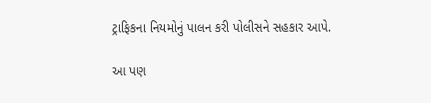ટ્રાફિકના નિયમોનું પાલન કરી પોલીસને સહકાર આપે.

આ પણ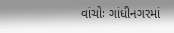વાંચોઃ ગાંધીનગરમાં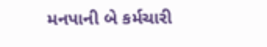મનપાની બે કર્મચારી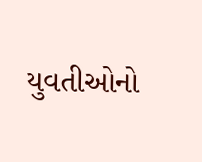યુવતીઓનો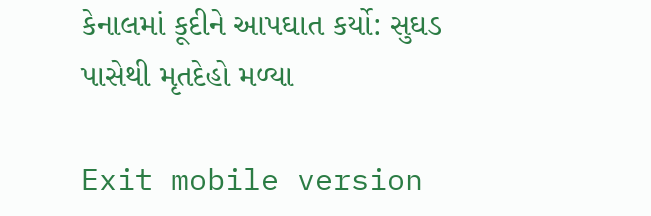કેનાલમાં કૂદીને આપઘાત કર્યો: સુઘડ પાસેથી મૃતદેહો મળ્યા

Exit mobile version